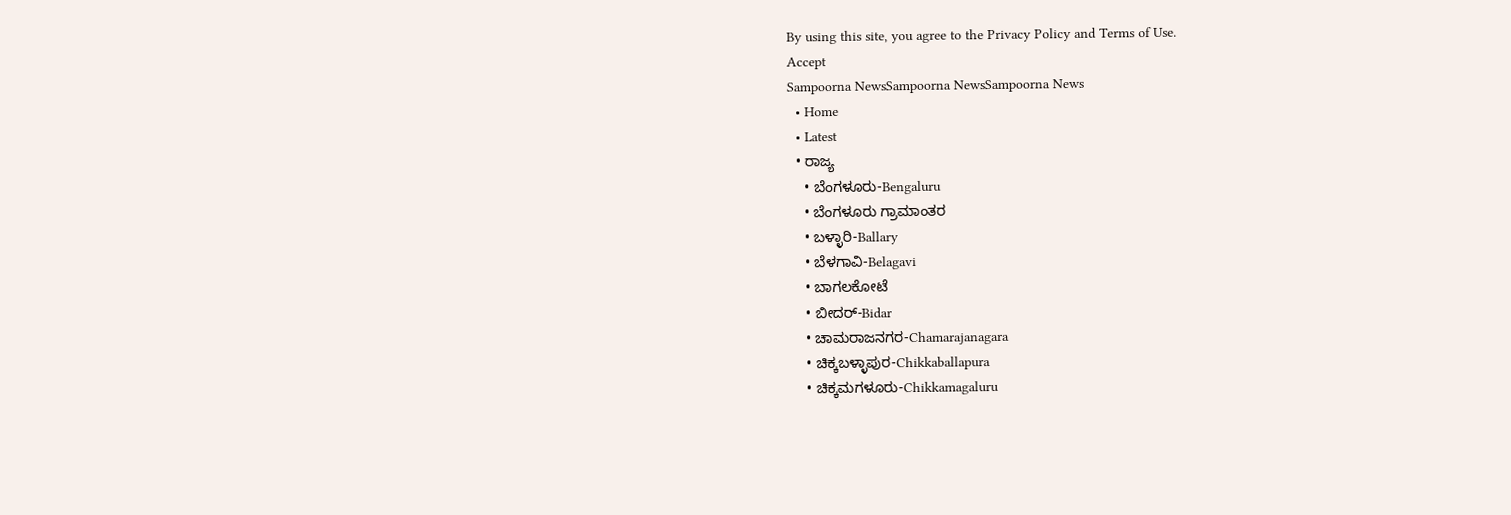By using this site, you agree to the Privacy Policy and Terms of Use.
Accept
Sampoorna NewsSampoorna NewsSampoorna News
  • Home
  • Latest
  • ರಾಜ್ಯ
    • ಬೆಂಗಳೂರು-Bengaluru
    • ಬೆಂಗಳೂರು ಗ್ರಾಮಾಂತರ
    • ಬಳ್ಳಾರಿ-Ballary
    • ಬೆಳಗಾವಿ-Belagavi
    • ಬಾಗಲಕೋಟೆ
    • ಬೀದರ್-Bidar
    • ಚಾಮರಾಜನಗರ-Chamarajanagara
    • ಚಿಕ್ಕಬಳ್ಳಾಪುರ-Chikkaballapura
    • ಚಿಕ್ಕಮಗಳೂರು-Chikkamagaluru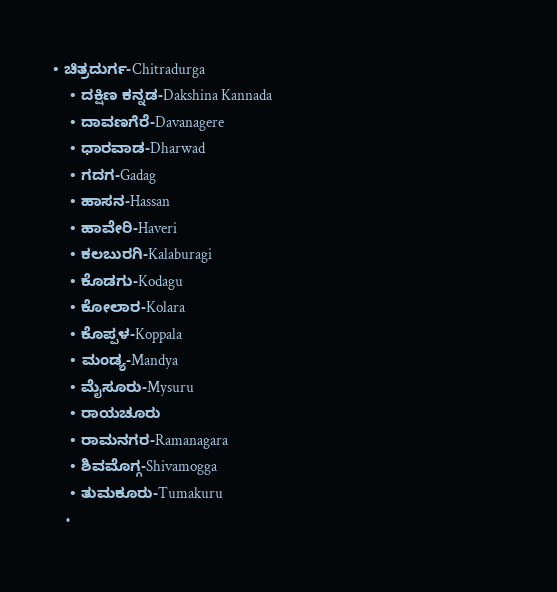• ಚಿತ್ರದುರ್ಗ-Chitradurga
    • ದಕ್ಷಿಣ ಕನ್ನಡ-Dakshina Kannada
    • ದಾವಣಗೆರೆ-Davanagere
    • ಧಾರವಾಡ-Dharwad
    • ಗದಗ-Gadag
    • ಹಾಸನ-Hassan
    • ಹಾವೇರಿ-Haveri
    • ಕಲಬುರಗಿ-Kalaburagi
    • ಕೊಡಗು-Kodagu
    • ಕೋಲಾರ-Kolara
    • ಕೊಪ್ಪಳ-Koppala
    • ಮಂಡ್ಯ-Mandya
    • ಮೈಸೂರು-Mysuru
    • ರಾಯಚೂರು
    • ರಾಮನಗರ-Ramanagara
    • ಶಿವಮೊಗ್ಗ-Shivamogga
    • ತುಮಕೂರು-Tumakuru
    •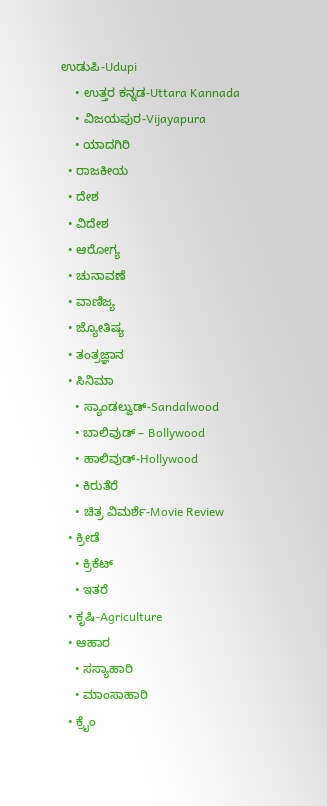ಉಡುಪಿ-Udupi
    • ಉತ್ತರ ಕನ್ನಡ-Uttara Kannada
    • ವಿಜಯಪುರ-Vijayapura
    • ಯಾದಗಿರಿ
  • ರಾಜಕೀಯ
  • ದೇಶ
  • ವಿದೇಶ
  • ಆರೋಗ್ಯ
  • ಚುನಾವಣೆ
  • ವಾಣಿಜ್ಯ
  • ಜ್ಯೋತಿಷ್ಯ
  • ತಂತ್ರಜ್ಞಾನ
  • ಸಿನಿಮಾ
    • ಸ್ಯಾಂಡಲ್ವುಡ್-Sandalwood
    • ಬಾಲಿವುಡ್ – Bollywood
    • ಹಾಲಿವುಡ್-Hollywood
    • ಕಿರುತೆರೆ
    • ಚಿತ್ರ ವಿಮರ್ಶೆ-Movie Review
  • ಕ್ರೀಡೆ
    • ಕ್ರಿಕೆಟ್
    • ಇತರೆ
  • ಕೃಷಿ-Agriculture
  • ಆಹಾರ
    • ಸಸ್ಯಾಹಾರಿ
    • ಮಾಂಸಾಹಾರಿ
  • ಕ್ರೈಂ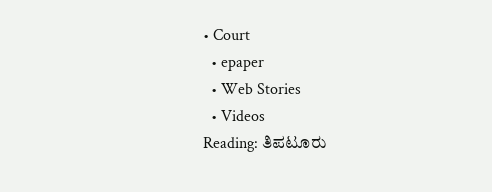• Court
  • epaper
  • Web Stories
  • Videos
Reading: ತಿಪಟೂರು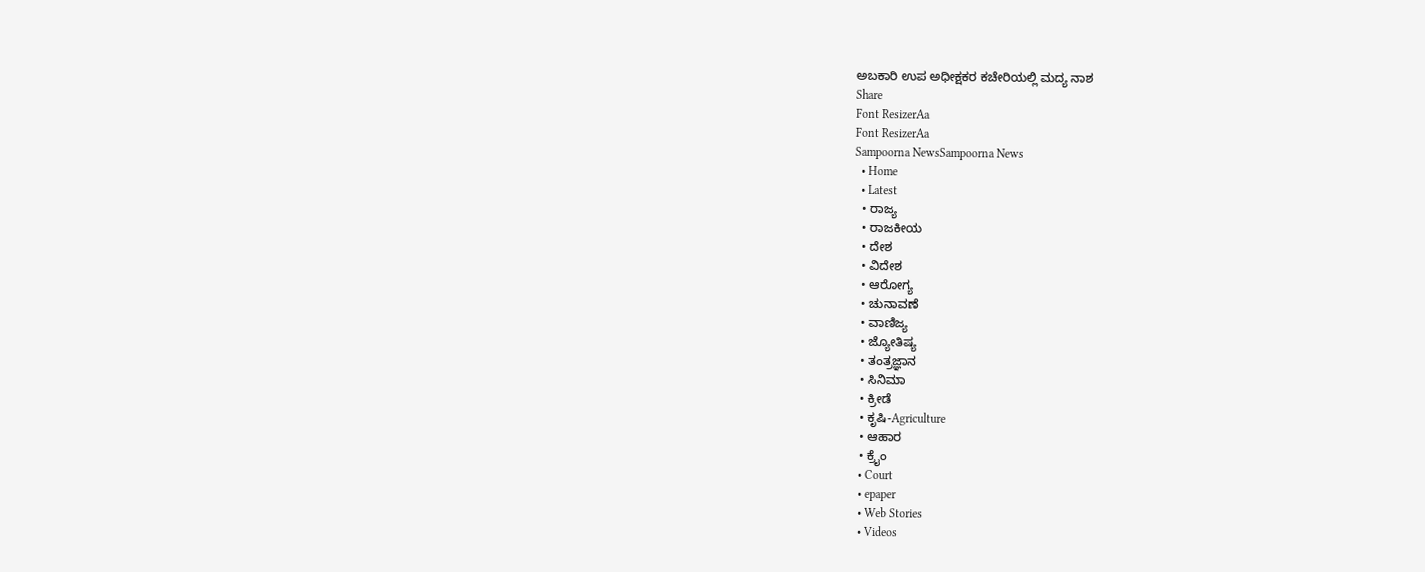ಅಬಕಾರಿ ಉಪ ಅಧೀಕ್ಷಕರ ಕಚೇರಿಯಲ್ಲಿ ಮದ್ಯ ನಾಶ
Share
Font ResizerAa
Font ResizerAa
Sampoorna NewsSampoorna News
  • Home
  • Latest
  • ರಾಜ್ಯ
  • ರಾಜಕೀಯ
  • ದೇಶ
  • ವಿದೇಶ
  • ಆರೋಗ್ಯ
  • ಚುನಾವಣೆ
  • ವಾಣಿಜ್ಯ
  • ಜ್ಯೋತಿಷ್ಯ
  • ತಂತ್ರಜ್ಞಾನ
  • ಸಿನಿಮಾ
  • ಕ್ರೀಡೆ
  • ಕೃಷಿ-Agriculture
  • ಆಹಾರ
  • ಕ್ರೈಂ
  • Court
  • epaper
  • Web Stories
  • Videos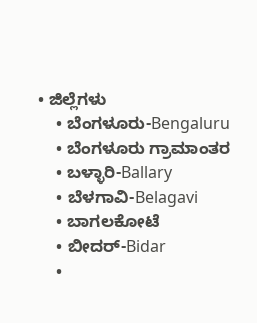• ಜಿಲ್ಲೆಗಳು
    • ಬೆಂಗಳೂರು-Bengaluru
    • ಬೆಂಗಳೂರು ಗ್ರಾಮಾಂತರ
    • ಬಳ್ಳಾರಿ-Ballary
    • ಬೆಳಗಾವಿ-Belagavi
    • ಬಾಗಲಕೋಟೆ
    • ಬೀದರ್-Bidar
    •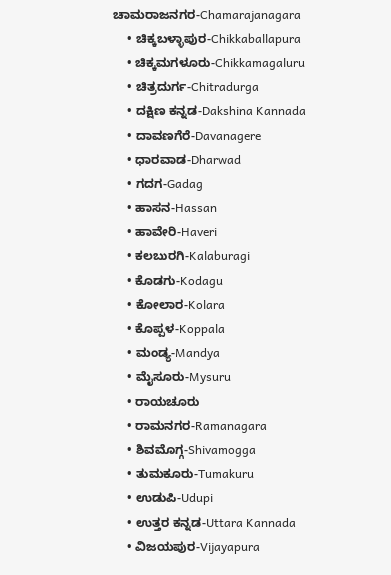ಚಾಮರಾಜನಗರ-Chamarajanagara
    • ಚಿಕ್ಕಬಳ್ಳಾಪುರ-Chikkaballapura
    • ಚಿಕ್ಕಮಗಳೂರು-Chikkamagaluru
    • ಚಿತ್ರದುರ್ಗ-Chitradurga
    • ದಕ್ಷಿಣ ಕನ್ನಡ-Dakshina Kannada
    • ದಾವಣಗೆರೆ-Davanagere
    • ಧಾರವಾಡ-Dharwad
    • ಗದಗ-Gadag
    • ಹಾಸನ-Hassan
    • ಹಾವೇರಿ-Haveri
    • ಕಲಬುರಗಿ-Kalaburagi
    • ಕೊಡಗು-Kodagu
    • ಕೋಲಾರ-Kolara
    • ಕೊಪ್ಪಳ-Koppala
    • ಮಂಡ್ಯ-Mandya
    • ಮೈಸೂರು-Mysuru
    • ರಾಯಚೂರು
    • ರಾಮನಗರ-Ramanagara
    • ಶಿವಮೊಗ್ಗ-Shivamogga
    • ತುಮಕೂರು-Tumakuru
    • ಉಡುಪಿ-Udupi
    • ಉತ್ತರ ಕನ್ನಡ-Uttara Kannada
    • ವಿಜಯಪುರ-Vijayapura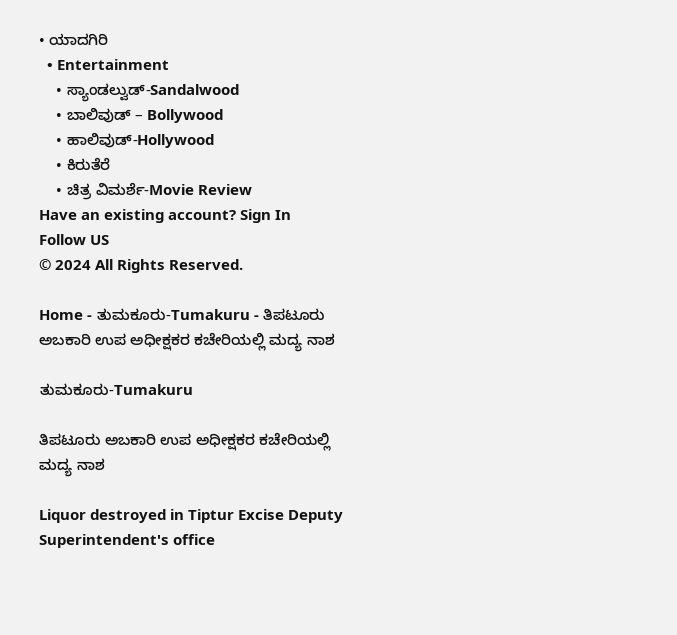• ಯಾದಗಿರಿ
  • Entertainment
    • ಸ್ಯಾಂಡಲ್ವುಡ್-Sandalwood
    • ಬಾಲಿವುಡ್ – Bollywood
    • ಹಾಲಿವುಡ್-Hollywood
    • ಕಿರುತೆರೆ
    • ಚಿತ್ರ ವಿಮರ್ಶೆ-Movie Review
Have an existing account? Sign In
Follow US
© 2024 All Rights Reserved.

Home - ತುಮಕೂರು-Tumakuru - ತಿಪಟೂರು ಅಬಕಾರಿ ಉಪ ಅಧೀಕ್ಷಕರ ಕಚೇರಿಯಲ್ಲಿ ಮದ್ಯ ನಾಶ

ತುಮಕೂರು-Tumakuru

ತಿಪಟೂರು ಅಬಕಾರಿ ಉಪ ಅಧೀಕ್ಷಕರ ಕಚೇರಿಯಲ್ಲಿ ಮದ್ಯ ನಾಶ

Liquor destroyed in Tiptur Excise Deputy Superintendent's office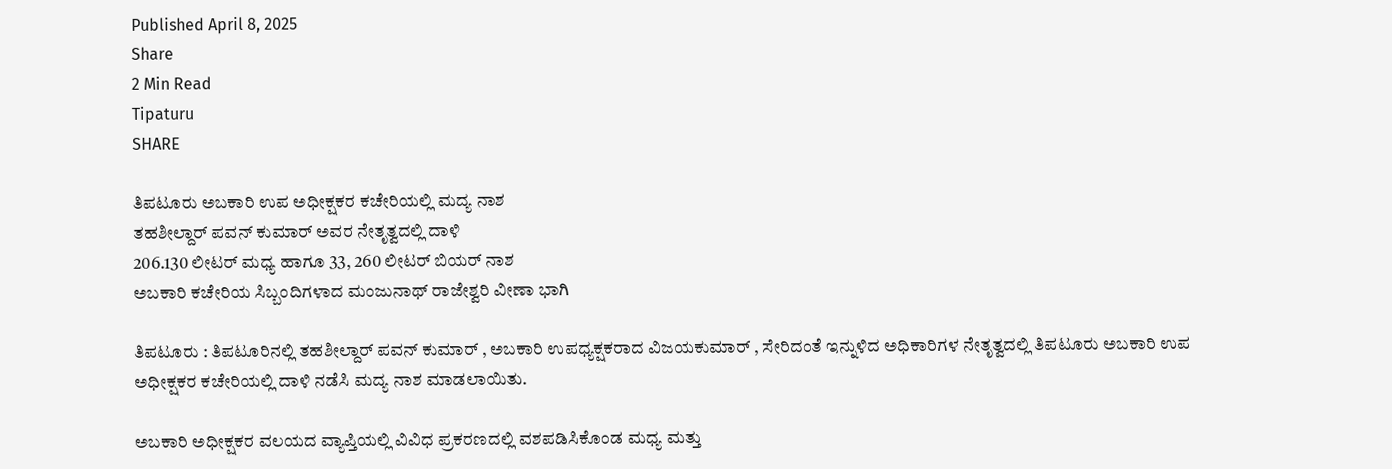Published April 8, 2025
Share
2 Min Read
Tipaturu
SHARE

ತಿಪಟೂರು ಅಬಕಾರಿ ಉಪ ಅಧೀಕ್ಷಕರ ಕಚೇರಿಯಲ್ಲಿ ಮದ್ಯ ನಾಶ
ತಹಶೀಲ್ದಾರ್ ಪವನ್ ಕುಮಾರ್ ಅವರ ನೇತೃತ್ವದಲ್ಲಿ ದಾಳಿ
206.130 ಲೀಟರ್ ಮಧ್ಯ ಹಾಗೂ 33, 260 ಲೀಟರ್ ಬಿಯರ್ ನಾಶ
ಅಬಕಾರಿ ಕಚೇರಿಯ ಸಿಬ್ಬಂದಿಗಳಾದ ಮಂಜುನಾಥ್ ರಾಜೇಶ್ವರಿ ವೀಣಾ ಭಾಗಿ

ತಿಪಟೂರು : ತಿಪಟೂರಿನಲ್ಲಿ ತಹಶೀಲ್ದಾರ್ ಪವನ್ ಕುಮಾರ್ , ಅಬಕಾರಿ ಉಪಧ್ಯಕ್ಷಕರಾದ ವಿಜಯಕುಮಾರ್ , ಸೇರಿದಂತೆ ಇನ್ನುಳಿದ ಅಧಿಕಾರಿಗಳ ನೇತೃತ್ವದಲ್ಲಿ ತಿಪಟೂರು ಅಬಕಾರಿ ಉಪ ಅಧೀಕ್ಷಕರ ಕಚೇರಿಯಲ್ಲಿ ದಾಳಿ ನಡೆಸಿ ಮದ್ಯ ನಾಶ ಮಾಡಲಾಯಿತು.

ಅಬಕಾರಿ ಅಧೀಕ್ಷಕರ ವಲಯದ ವ್ಯಾಪ್ತಿಯಲ್ಲಿ ವಿವಿಧ ಪ್ರಕರಣದಲ್ಲಿ ವಶಪಡಿಸಿಕೊಂಡ ಮಧ್ಯ ಮತ್ತು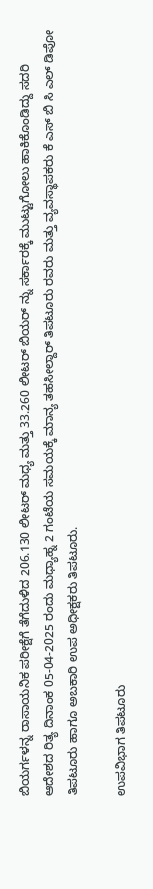ಬಿಯರ್ಗಳನ್ನ ರಾಸಾಯನಿಕ ಪರೀಕ್ಷೆಗೆ ತೆಗೆದುಳಿದ 206.130 ಲೀಟರ್ ಮಧ್ಯ ಮತ್ತು 33.260 ಲೀಟರ್ ಬಿಯರ್ ನ್ನು ಸರ್ಕಾರಕ್ಕೆ ಮುಟ್ಟುಗೋಲು ಹಾಕಿಕೊಂಡಿದ್ದು ಸದರಿ ಆದೇಶದ ರಿತ್ಯ ದಿನಾಂಕ 05-04-2025 ರಂದು ಮಧ್ಯಾಹ್ನ 2 ಗಂಟೆಯ ಸಮಯಕ್ಕೆ ಮಾನ್ಯ ತಹಸೀಲ್ದಾರ್ ತಿಪಟೂರು ರವರು ಮತ್ತು ವ್ಯವಸ್ಥಾಪಕರು ಕೆ ಎಸ್ ಬಿ ಸಿ ಎಲ್ ಡಿಪೋ ತಿಪಟೂರು ಹಾಗೂ ಅಬಕಾರಿ ಉಪ ಅಧೀಕ್ಷಕರು ತಿಪಟೂರು.

ಉಪವಿಭಾಗ ತಿಪಟೂರು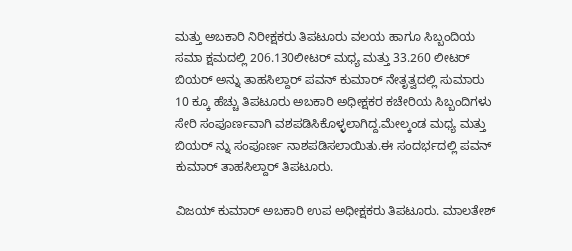ಮತ್ತು ಅಬಕಾರಿ ನಿರೀಕ್ಷಕರು ತಿಪಟೂರು ವಲಯ ಹಾಗೂ ಸಿಬ್ಬಂದಿಯ ಸಮಾ ಕ್ಷಮದಲ್ಲಿ 206.130ಲೀಟರ್ ಮಧ್ಯ ಮತ್ತು 33.260 ಲೀಟರ್ ಬಿಯರ್ ಅನ್ನು ತಾಹಸಿಲ್ದಾರ್ ಪವನ್ ಕುಮಾರ್ ನೇತೃತ್ವದಲ್ಲಿ ಸುಮಾರು 10 ಕ್ಕೂ ಹೆಚ್ಚು ತಿಪಟೂರು ಅಬಕಾರಿ ಅಧೀಕ್ಷಕರ ಕಚೇರಿಯ ಸಿಬ್ಬಂದಿಗಳು ಸೇರಿ ಸಂಪೂರ್ಣವಾಗಿ ವಶಪಡಿಸಿಕೊಳ್ಳಲಾಗಿದ್ದ.ಮೇಲ್ಕಂಡ ಮಧ್ಯ ಮತ್ತು ಬಿಯರ್ ನ್ನು ಸಂಪೂರ್ಣ ನಾಶಪಡಿಸಲಾಯಿತು.ಈ ಸಂದರ್ಭದಲ್ಲಿ ಪವನ್ ಕುಮಾರ್ ತಾಹಸಿಲ್ದಾರ್ ತಿಪಟೂರು.

ವಿಜಯ್ ಕುಮಾರ್ ಅಬಕಾರಿ ಉಪ ಅಧೀಕ್ಷಕರು ತಿಪಟೂರು. ಮಾಲತೇಶ್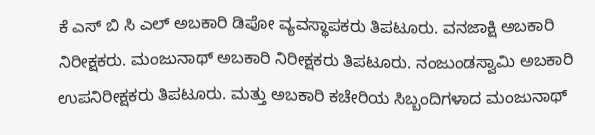ಕೆ ಎಸ್ ಬಿ ಸಿ ಎಲ್ ಅಬಕಾರಿ ಡಿಪೋ ವ್ಯವಸ್ಥಾಪಕರು ತಿಪಟೂರು. ವನಜಾಕ್ಷಿ ಅಬಕಾರಿ ನಿರೀಕ್ಷಕರು. ಮಂಜುನಾಥ್ ಅಬಕಾರಿ ನಿರೀಕ್ಷಕರು ತಿಪಟೂರು. ನಂಜುಂಡಸ್ವಾಮಿ ಅಬಕಾರಿ ಉಪನಿರೀಕ್ಷಕರು ತಿಪಟೂರು. ಮತ್ತು ಅಬಕಾರಿ ಕಚೇರಿಯ ಸಿಬ್ಬಂದಿಗಳಾದ ಮಂಜುನಾಥ್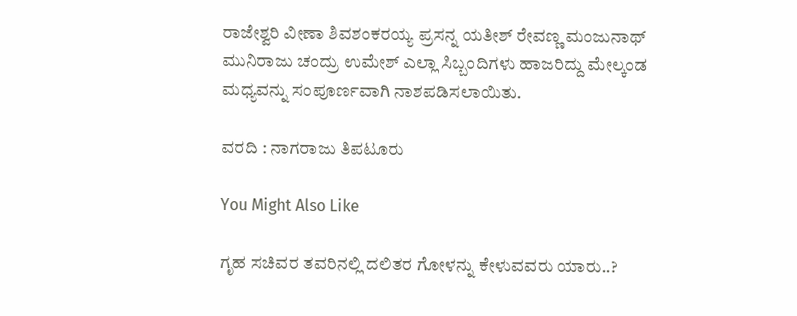ರಾಜೇಶ್ವರಿ ವೀಣಾ ಶಿವಶಂಕರಯ್ಯ ಪ್ರಸನ್ನ ಯತೀಶ್ ರೇವಣ್ಣ ಮಂಜುನಾಥ್ ಮುನಿರಾಜು ಚಂದ್ರು ಉಮೇಶ್ ಎಲ್ಲಾ ಸಿಬ್ಬಂದಿಗಳು ಹಾಜರಿದ್ದು ಮೇಲ್ಕಂಡ ಮಧ್ಯವನ್ನು ಸಂಪೂರ್ಣವಾಗಿ ನಾಶಪಡಿಸಲಾಯಿತು.

ವರದಿ : ನಾಗರಾಜು ತಿಪಟೂರು

You Might Also Like

ಗೃಹ ಸಚಿವರ ತವರಿನಲ್ಲಿ ದಲಿತರ ಗೋಳನ್ನು ಕೇಳುವವರು ಯಾರು..?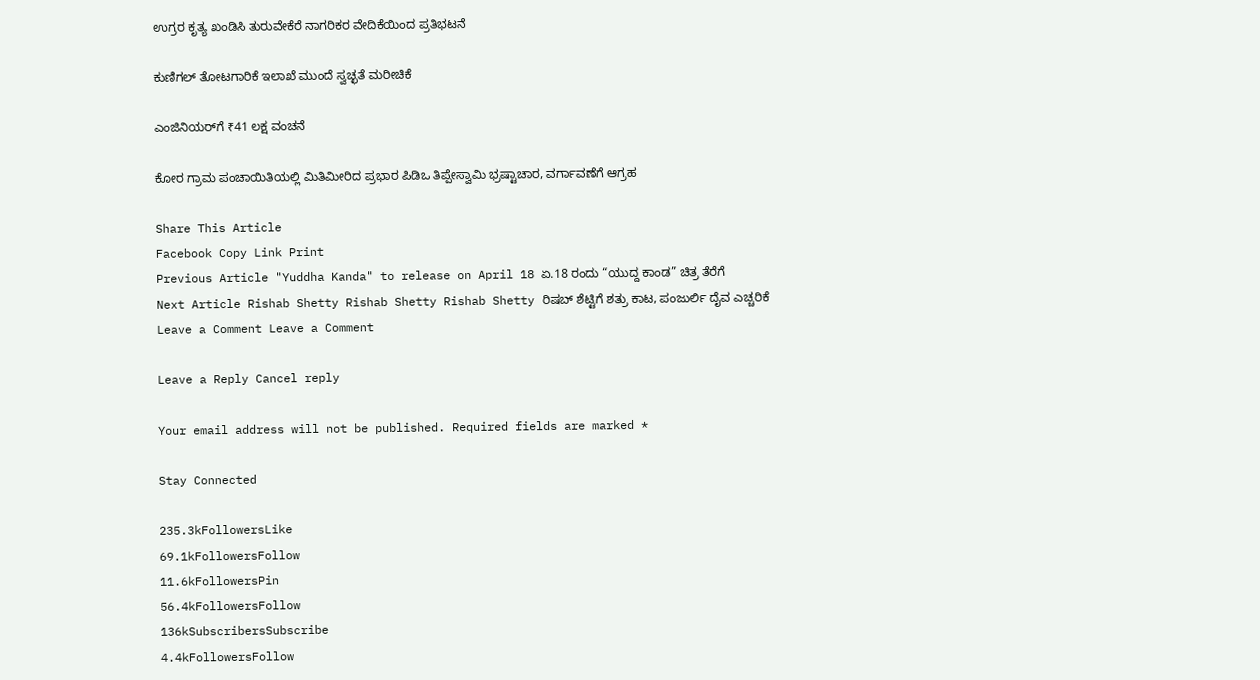ಉಗ್ರರ ಕೃತ್ಯ ಖಂಡಿಸಿ ತುರುವೇಕೆರೆ ನಾಗರಿಕರ ವೇದಿಕೆಯಿಂದ ಪ್ರತಿಭಟನೆ

ಕುಣಿಗಲ್ ತೋಟಗಾರಿಕೆ ಇಲಾಖೆ ಮುಂದೆ ಸ್ವಚ್ಛತೆ ಮರೀಚಿಕೆ

ಎಂಜಿನಿಯರ್‌ಗೆ ₹41 ಲಕ್ಷ ವಂಚನೆ

ಕೋರ ಗ್ರಾಮ ಪಂಚಾಯಿತಿಯಲ್ಲಿ ಮಿತಿಮೀರಿದ ಪ್ರಭಾರ ಪಿಡಿಒ ತಿಪ್ಪೇಸ್ವಾಮಿ ಭ್ರಷ್ಟಾಚಾರ, ವರ್ಗಾವಣೆಗೆ ಆಗ್ರಹ

Share This Article
Facebook Copy Link Print
Previous Article "Yuddha Kanda" to release on April 18 ಏ.18 ರಂದು “ಯುದ್ದ ಕಾಂಡ” ಚಿತ್ರ ತೆರೆಗೆ
Next Article Rishab Shetty Rishab Shetty Rishab Shetty ರಿಷಬ್ ಶೆಟ್ಟಿಗೆ ಶತ್ರು ಕಾಟ, ಪಂಜುರ್ಲಿ ದೈವ ಎಚ್ಚರಿಕೆ
Leave a Comment Leave a Comment

Leave a Reply Cancel reply

Your email address will not be published. Required fields are marked *

Stay Connected

235.3kFollowersLike
69.1kFollowersFollow
11.6kFollowersPin
56.4kFollowersFollow
136kSubscribersSubscribe
4.4kFollowersFollow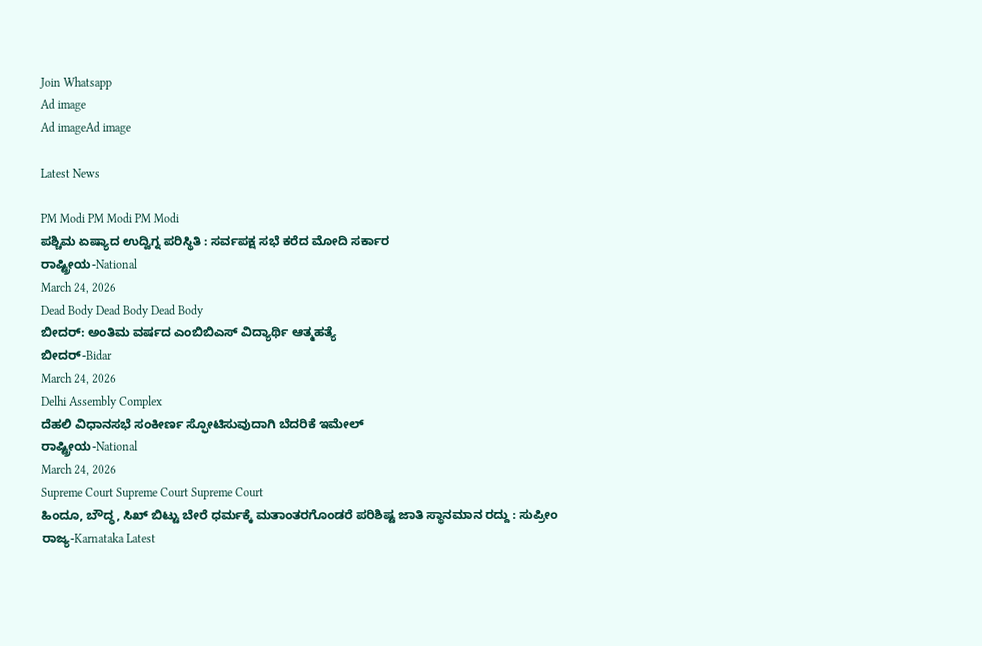Join Whatsapp
Ad image
Ad imageAd image

Latest News

PM Modi PM Modi PM Modi
ಪಶ್ಚಿಮ ಏಷ್ಯಾದ ಉದ್ವಿಗ್ನ ಪರಿಸ್ಥಿತಿ : ಸರ್ವಪಕ್ಷ ಸಭೆ ಕರೆದ ಮೋದಿ ಸರ್ಕಾರ
ರಾಷ್ಟ್ರೀಯ-National
March 24, 2026
Dead Body Dead Body Dead Body
ಬೀದರ್: ಅಂತಿಮ ವರ್ಷದ ಎಂಬಿಬಿಎಸ್ ವಿದ್ಯಾರ್ಥಿ ಆತ್ಮಹತ್ಯೆ
ಬೀದರ್-Bidar
March 24, 2026
Delhi Assembly Complex
ದೆಹಲಿ ವಿಧಾನಸಭೆ ಸಂಕೀರ್ಣ ಸ್ಫೋಟಿಸುವುದಾಗಿ ಬೆದರಿಕೆ ಇಮೇಲ್
ರಾಷ್ಟ್ರೀಯ-National
March 24, 2026
Supreme Court Supreme Court Supreme Court
ಹಿಂದೂ, ಬೌದ್ಧ, ಸಿಖ್‌ ಬಿಟ್ಟು ಬೇರೆ ಧರ್ಮಕ್ಕೆ ಮತಾಂತರಗೊಂಡರೆ ಪರಿಶಿಷ್ಟ ಜಾತಿ ಸ್ಥಾನಮಾನ ರದ್ದು : ಸುಪ್ರೀಂ
ರಾಜ್ಯ-Karnataka Latest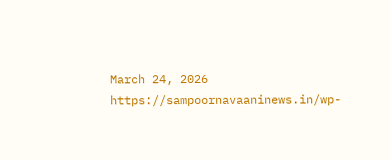March 24, 2026
https://sampoornavaaninews.in/wp-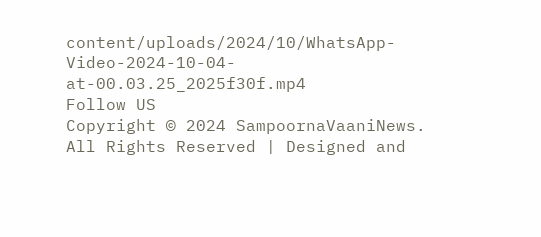content/uploads/2024/10/WhatsApp-Video-2024-10-04-at-00.03.25_2025f30f.mp4
Follow US
Copyright © 2024 SampoornaVaaniNews. All Rights Reserved | Designed and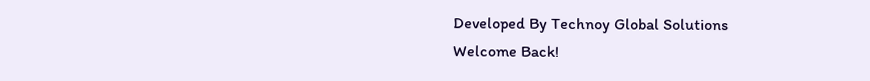Developed By Technoy Global Solutions
Welcome Back!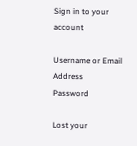Sign in to your account

Username or Email Address
Password

Lost your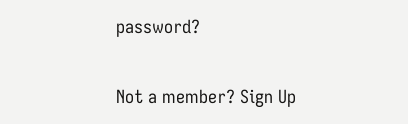password?

Not a member? Sign Up